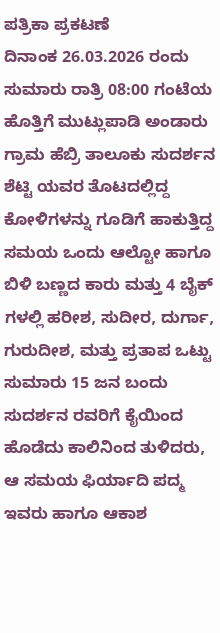ಪತ್ರಿಕಾ ಪ್ರಕಟಣೆ
ದಿನಾಂಕ 26.03.2026 ರಂದು ಸುಮಾರು ರಾತ್ರಿ 08:00 ಗಂಟೆಯ ಹೊತ್ತಿಗೆ ಮುಟ್ಲುಪಾಡಿ ಅಂಡಾರು ಗ್ರಾಮ ಹೆಬ್ರಿ ತಾಲೂಕು ಸುದರ್ಶನ ಶೆಟ್ಟಿ ಯವರ ತೊಟದಲ್ಲಿದ್ದ ಕೋಳಿಗಳನ್ನು ಗೂಡಿಗೆ ಹಾಕುತ್ತಿದ್ದ ಸಮಯ ಒಂದು ಆಲ್ಟೋ ಹಾಗೂ ಬಿಳಿ ಬಣ್ಣದ ಕಾರು ಮತ್ತು 4 ಬೈಕ್ ಗಳಲ್ಲಿ ಹರೀಶ, ಸುದೀರ, ದುರ್ಗಾ, ಗುರುದೀಶ, ಮತ್ತು ಪ್ರತಾಪ ಒಟ್ಟು ಸುಮಾರು 15 ಜನ ಬಂದು ಸುದರ್ಶನ ರವರಿಗೆ ಕೈಯಿಂದ ಹೊಡೆದು ಕಾಲಿನಿಂದ ತುಳಿದರು, ಆ ಸಮಯ ಫಿರ್ಯಾದಿ ಪದ್ಮ ಇವರು ಹಾಗೂ ಆಕಾಶ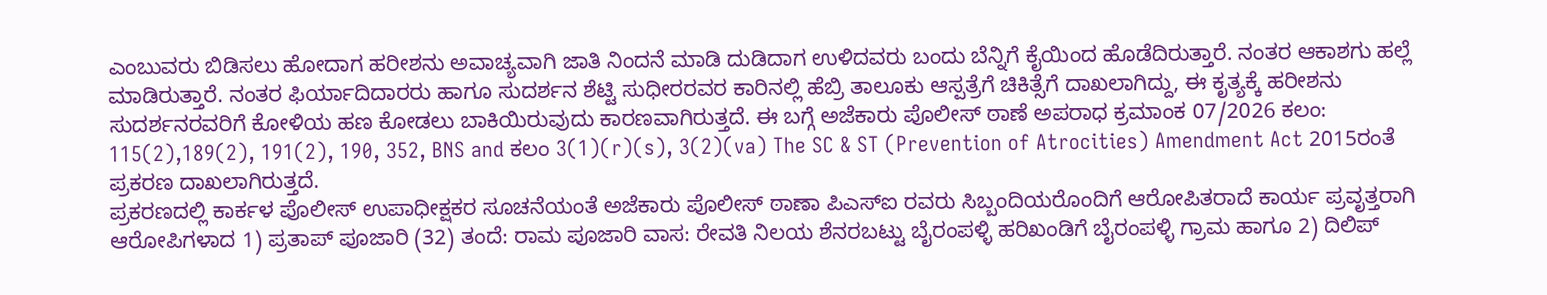ಎಂಬುವರು ಬಿಡಿಸಲು ಹೋದಾಗ ಹರೀಶನು ಅವಾಚ್ಯವಾಗಿ ಜಾತಿ ನಿಂದನೆ ಮಾಡಿ ದುಡಿದಾಗ ಉಳಿದವರು ಬಂದು ಬೆನ್ನಿಗೆ ಕೈಯಿಂದ ಹೊಡೆದಿರುತ್ತಾರೆ. ನಂತರ ಆಕಾಶಗು ಹಲ್ಲೆ ಮಾಡಿರುತ್ತಾರೆ. ನಂತರ ಫಿರ್ಯಾದಿದಾರರು ಹಾಗೂ ಸುದರ್ಶನ ಶೆಟ್ಟಿ ಸುಧೀರರವರ ಕಾರಿನಲ್ಲಿ ಹೆಬ್ರಿ ತಾಲೂಕು ಆಸ್ಪತ್ರೆಗೆ ಚಿಕಿತ್ಸೆಗೆ ದಾಖಲಾಗಿದ್ದು, ಈ ಕೃತ್ಯಕ್ಕೆ ಹರೀಶನು ಸುದರ್ಶನರವರಿಗೆ ಕೋಳಿಯ ಹಣ ಕೋಡಲು ಬಾಕಿಯಿರುವುದು ಕಾರಣವಾಗಿರುತ್ತದೆ. ಈ ಬಗ್ಗೆ ಅಜೆಕಾರು ಪೊಲೀಸ್ ಠಾಣೆ ಅಪರಾಧ ಕ್ರಮಾಂಕ 07/2026 ಕಲಂ: 115(2),189(2), 191(2), 190, 352, BNS and ಕಲಂ 3(1)(r)(s), 3(2)(va) The SC & ST (Prevention of Atrocities) Amendment Act 2015ರಂತೆ ಪ್ರಕರಣ ದಾಖಲಾಗಿರುತ್ತದೆ.
ಪ್ರಕರಣದಲ್ಲಿ ಕಾರ್ಕಳ ಪೊಲೀಸ್ ಉಪಾಧೀಕ್ಷಕರ ಸೂಚನೆಯಂತೆ ಅಜೆಕಾರು ಪೊಲೀಸ್ ಠಾಣಾ ಪಿಎಸ್ಐ ರವರು ಸಿಬ್ಬಂದಿಯರೊಂದಿಗೆ ಆರೋಪಿತರಾದೆ ಕಾರ್ಯ ಪ್ರವೃತ್ತರಾಗಿ ಆರೋಪಿಗಳಾದ 1) ಪ್ರತಾಪ್ ಪೂಜಾರಿ (32) ತಂದೆ: ರಾಮ ಪೂಜಾರಿ ವಾಸ: ರೇವತಿ ನಿಲಯ ಶೆನರಬಟ್ಟು ಬೈರಂಪಳ್ಳಿ ಹರಿಖಂಡಿಗೆ ಬೈರಂಪಳ್ಳಿ ಗ್ರಾಮ ಹಾಗೂ 2) ದಿಲಿಪ್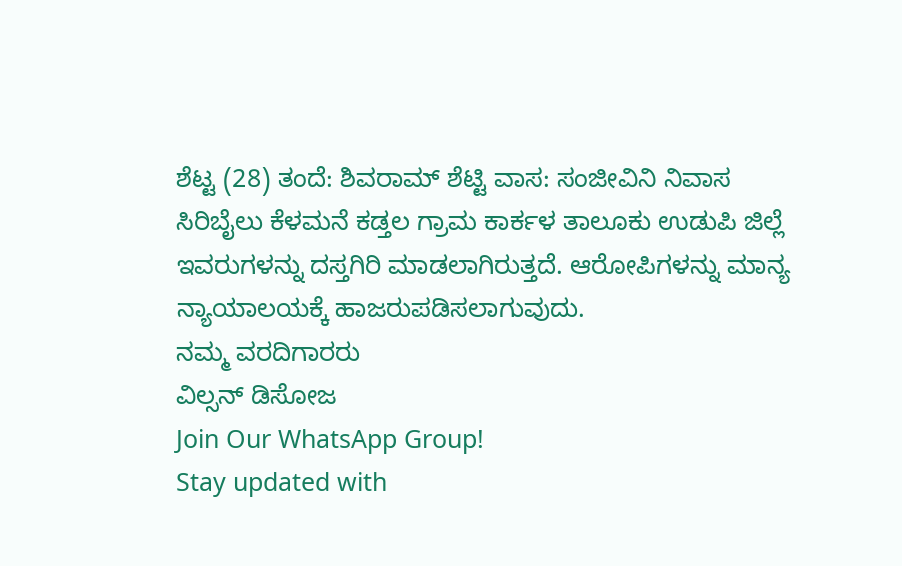ಶೆಟ್ಟ (28) ತಂದೆ: ಶಿವರಾಮ್ ಶೆಟ್ಟಿ ವಾಸ: ಸಂಜೀವಿನಿ ನಿವಾಸ ಸಿರಿಬೈಲು ಕೆಳಮನೆ ಕಡ್ತಲ ಗ್ರಾಮ ಕಾರ್ಕಳ ತಾಲೂಕು ಉಡುಪಿ ಜಿಲ್ಲೆ ಇವರುಗಳನ್ನು ದಸ್ತಗಿರಿ ಮಾಡಲಾಗಿರುತ್ತದೆ. ಆರೋಪಿಗಳನ್ನು ಮಾನ್ಯ ನ್ಯಾಯಾಲಯಕ್ಕೆ ಹಾಜರುಪಡಿಸಲಾಗುವುದು.
ನಮ್ಮ ವರದಿಗಾರರು
ವಿಲ್ಸನ್ ಡಿಸೋಜ
Join Our WhatsApp Group!
Stay updated with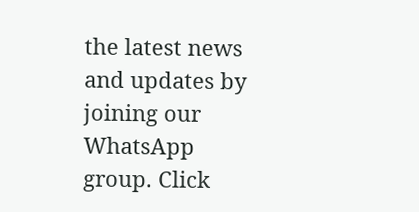the latest news and updates by joining our WhatsApp group. Click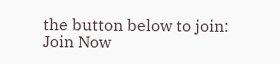the button below to join:
Join Now